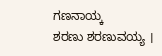ಗಣನಾಯ್ಕ
ಶರಣು ಶರಣುವಯ್ಯ ।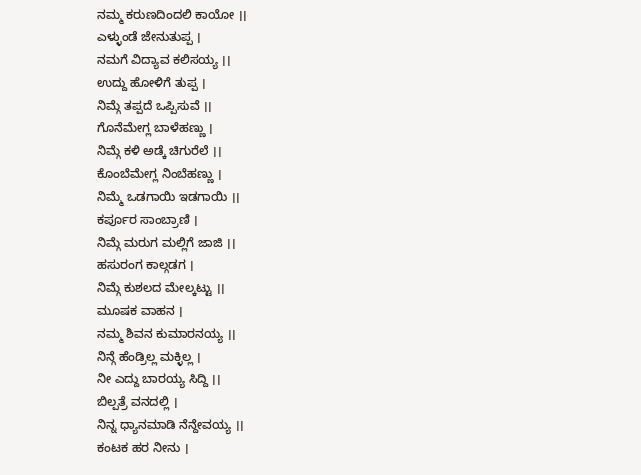ನಮ್ಮ ಕರುಣದಿಂದಲಿ ಕಾಯೋ ।।
ಎಳ್ಳುಂಡೆ ಜೇನುತುಪ್ಪ ।
ನಮಗೆ ವಿದ್ಯಾವ ಕಲಿಸಯ್ಯ ।।
ಉದ್ದು ಹೋಳಿಗೆ ತುಪ್ಪ ।
ನಿಮ್ಗೆ ತಪ್ಪದೆ ಒಪ್ಪಿಸುವೆ ।।
ಗೊನೆಮೇಗ್ಲ ಬಾಳೆಹಣ್ಣು ।
ನಿಮ್ಗೆ ಕಳಿ ಅಡ್ಕೆ ಚಿಗುರೆಲೆ ।।
ಕೊಂಬೆಮೇಗ್ಲ ನಿಂಬೆಹಣ್ಣು ।
ನಿಮ್ಮೆ ಒಡಗಾಯಿ ಇಡಗಾಯಿ ।।
ಕರ್ಪೂರ ಸಾಂಬ್ರಾಣಿ ।
ನಿಮ್ಗೆ ಮರುಗ ಮಲ್ಲಿಗೆ ಜಾಜಿ ।।
ಹಸುರಂಗ ಕಾಲ್ಗಡಗ ।
ನಿಮ್ಗೆ ಕುಶಲದ ಮೇಲ್ಕಟ್ಟು ।।
ಮೂಷಕ ವಾಹನ ।
ನಮ್ಮ ಶಿವನ ಕುಮಾರನಯ್ಯ ।।
ನಿನ್ಗೆ ಹೆಂಡ್ರಿಲ್ಲ ಮಕ್ಳಿಲ್ಲ ।
ನೀ ಎದ್ದು ಬಾರಯ್ಯ ಸಿದ್ದಿ ।।
ಬಿಲ್ಪತ್ರೆ ವನದಲ್ಲಿ ।
ನಿನ್ನ ಧ್ಯಾನಮಾಡಿ ನೆನ್ದೇವಯ್ಯ ।।
ಕಂಟಕ ಹರ ನೀನು ।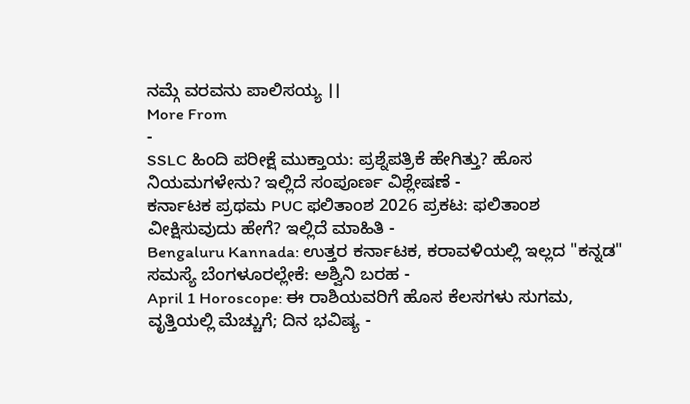ನಮ್ಗೆ ವರವನು ಪಾಲಿಸಯ್ಯ ।।
More From
-
SSLC ಹಿಂದಿ ಪರೀಕ್ಷೆ ಮುಕ್ತಾಯ: ಪ್ರಶ್ನೆಪತ್ರಿಕೆ ಹೇಗಿತ್ತು? ಹೊಸ ನಿಯಮಗಳೇನು? ಇಲ್ಲಿದೆ ಸಂಪೂರ್ಣ ವಿಶ್ಲೇಷಣೆ -
ಕರ್ನಾಟಕ ಪ್ರಥಮ PUC ಫಲಿತಾಂಶ 2026 ಪ್ರಕಟ: ಫಲಿತಾಂಶ ವೀಕ್ಷಿಸುವುದು ಹೇಗೆ? ಇಲ್ಲಿದೆ ಮಾಹಿತಿ -
Bengaluru Kannada: ಉತ್ತರ ಕರ್ನಾಟಕ, ಕರಾವಳಿಯಲ್ಲಿ ಇಲ್ಲದ "ಕನ್ನಡ" ಸಮಸ್ಯೆ ಬೆಂಗಳೂರಲ್ಲೇಕೆ: ಅಶ್ವಿನಿ ಬರಹ -
April 1 Horoscope: ಈ ರಾಶಿಯವರಿಗೆ ಹೊಸ ಕೆಲಸಗಳು ಸುಗಮ, ವೃತ್ತಿಯಲ್ಲಿ ಮೆಚ್ಚುಗೆ; ದಿನ ಭವಿಷ್ಯ -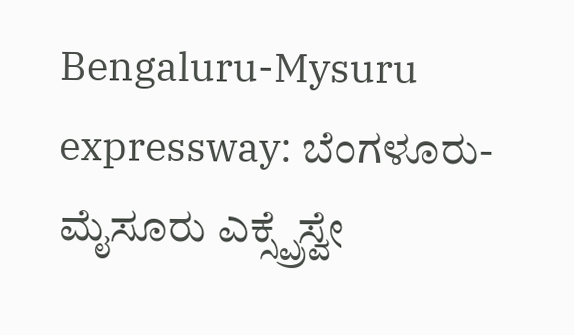Bengaluru-Mysuru expressway: ಬೆಂಗಳೂರು-ಮೈಸೂರು ಎಕ್ಸ್ಪ್ರೆಸ್ವೇ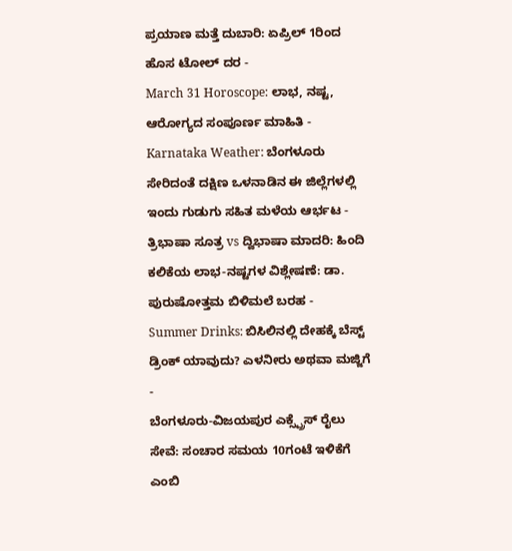ಪ್ರಯಾಣ ಮತ್ತೆ ದುಬಾರಿ: ಏಪ್ರಿಲ್ 1ರಿಂದ ಹೊಸ ಟೋಲ್ ದರ -
March 31 Horoscope: ಲಾಭ, ನಷ್ಟ, ಆರೋಗ್ಯದ ಸಂಪೂರ್ಣ ಮಾಹಿತಿ -
Karnataka Weather: ಬೆಂಗಳೂರು ಸೇರಿದಂತೆ ದಕ್ಷಿಣ ಒಳನಾಡಿನ ಈ ಜಿಲ್ಲೆಗಳಲ್ಲಿ ಇಂದು ಗುಡುಗು ಸಹಿತ ಮಳೆಯ ಆರ್ಭಟ -
ತ್ರಿಭಾಷಾ ಸೂತ್ರ vs ದ್ವಿಭಾಷಾ ಮಾದರಿ: ಹಿಂದಿ ಕಲಿಕೆಯ ಲಾಭ-ನಷ್ಟಗಳ ವಿಶ್ಲೇಷಣೆ: ಡಾ. ಪುರುಷೋತ್ತಮ ಬಿಳಿಮಲೆ ಬರಹ -
Summer Drinks: ಬಿಸಿಲಿನಲ್ಲಿ ದೇಹಕ್ಕೆ ಬೆಸ್ಟ್ ಡ್ರಿಂಕ್ ಯಾವುದು? ಎಳನೀರು ಅಥವಾ ಮಜ್ಜಿಗೆ -
ಬೆಂಗಳೂರು-ವಿಜಯಪುರ ಎಕ್ಸ್ಪ್ರೆಸ್ ರೈಲು ಸೇವೆ: ಸಂಚಾರ ಸಮಯ 10ಗಂಟೆ ಇಳಿಕೆಗೆ ಎಂಬಿ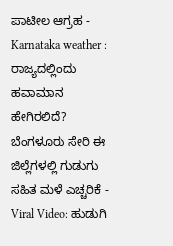ಪಾಟೀಲ ಆಗ್ರಹ -
Karnataka weather : ರಾಜ್ಯದಲ್ಲಿಂದು ಹವಾಮಾನ ಹೇಗಿರಲಿದೆ? ಬೆಂಗಳೂರು ಸೇರಿ ಈ ಜಿಲ್ಲೆಗಳಲ್ಲಿ ಗುಡುಗು ಸಹಿತ ಮಳೆ ಎಚ್ಚರಿಕೆ -
Viral Video: ಹುಡುಗಿ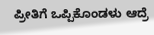ಪ್ರೀತಿಗೆ ಒಪ್ಪಿಕೊಂಡಳು ಆದ್ರೆ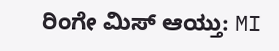ರಿಂಗೇ ಮಿಸ್ ಆಯ್ತು: MI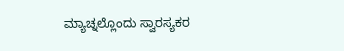ಮ್ಯಾಚ್ನಲ್ಲೊಂದು ಸ್ವಾರಸ್ಯಕರ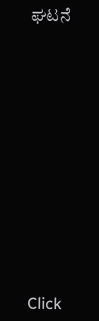ಘಟನೆ












Click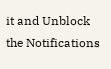it and Unblock the Notifications